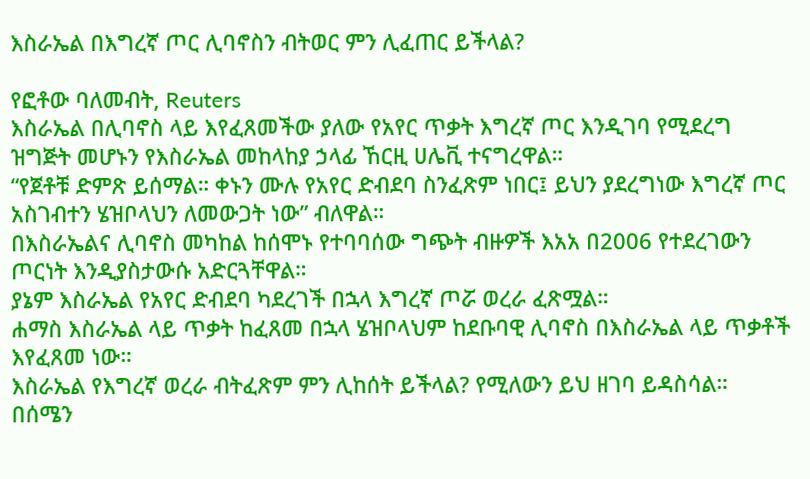እስራኤል በእግረኛ ጦር ሊባኖስን ብትወር ምን ሊፈጠር ይችላል?

የፎቶው ባለመብት, Reuters
እስራኤል በሊባኖስ ላይ እየፈጸመችው ያለው የአየር ጥቃት እግረኛ ጦር እንዲገባ የሚደረግ ዝግጅት መሆኑን የእስራኤል መከላከያ ኃላፊ ኸርዚ ሀሌቪ ተናግረዋል።
“የጀቶቹ ድምጽ ይሰማል። ቀኑን ሙሉ የአየር ድብደባ ስንፈጽም ነበር፤ ይህን ያደረግነው እግረኛ ጦር አስገብተን ሄዝቦላህን ለመውጋት ነው” ብለዋል።
በእስራኤልና ሊባኖስ መካከል ከሰሞኑ የተባባሰው ግጭት ብዙዎች እአአ በ2006 የተደረገውን ጦርነት እንዲያስታውሱ አድርጓቸዋል።
ያኔም እስራኤል የአየር ድብደባ ካደረገች በኋላ እግረኛ ጦሯ ወረራ ፈጽሟል።
ሐማስ እስራኤል ላይ ጥቃት ከፈጸመ በኋላ ሄዝቦላህም ከደቡባዊ ሊባኖስ በእስራኤል ላይ ጥቃቶች እየፈጸመ ነው።
እስራኤል የእግረኛ ወረራ ብትፈጽም ምን ሊከሰት ይችላል? የሚለውን ይህ ዘገባ ይዳስሳል።
በሰሜን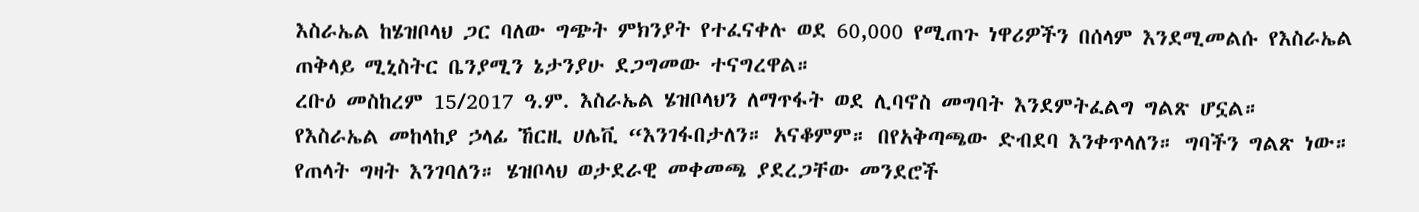እስራኤል ከሄዝቦላህ ጋር ባለው ግጭት ምክንያት የተፈናቀሉ ወደ 60,000 የሚጠጉ ነዋሪዎችን በሰላም እንደሚመልሱ የእስራኤል ጠቅላይ ሚኒስትር ቤንያሚን ኔታንያሁ ደጋግመው ተናግረዋል።
ረቡዕ መስከረም 15/2017 ዓ.ም. እስራኤል ሄዝቦላህን ለማጥፋት ወደ ሊባኖስ መግባት እንደምትፈልግ ግልጽ ሆኗል።
የእስራኤል መከላከያ ኃላፊ ኸርዚ ሀሌቪ “እንገፋበታለን። አናቆምም። በየአቅጣጫው ድብደባ እንቀጥላለን። ግባችን ግልጽ ነው። የጠላት ግዛት እንገባለን። ሄዝቦላህ ወታደራዊ መቀመጫ ያደረጋቸው መንደሮች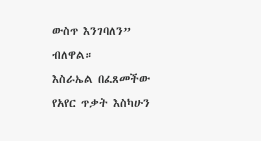ውስጥ እንገባለን” ብለዋል።
እስራኤል በፈጸመችው የአየር ጥቃት እስካሁን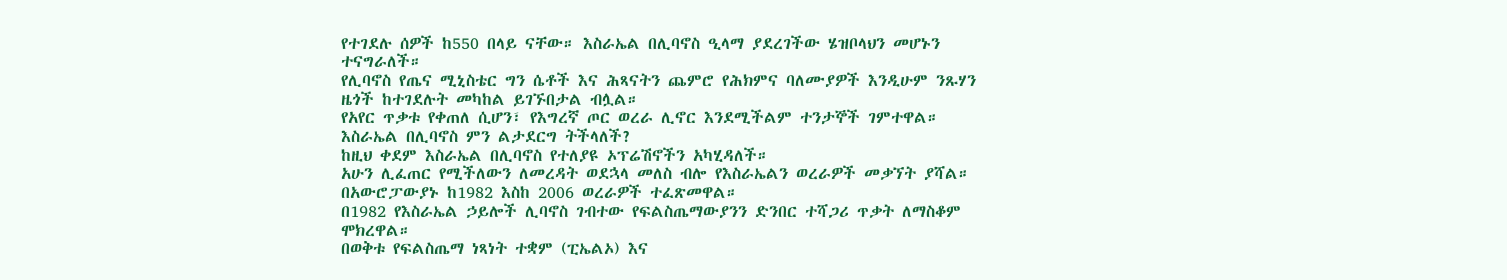የተገደሉ ሰዎች ከ550 በላይ ናቸው። እስራኤል በሊባኖስ ዒላማ ያደረገችው ሄዝቦላህን መሆኑን ተናግራለች።
የሊባኖስ የጤና ሚኒስቴር ግን ሴቶች እና ሕጻናትን ጨምሮ የሕክምና ባለሙያዎች እንዲሁም ንጹሃን ዜጎች ከተገደሉት መካከል ይገኙበታል ብሏል።
የአየር ጥቃቱ የቀጠለ ሲሆን፣ የእግረኛ ጦር ወረራ ሊኖር እንደሚችልም ተንታኞች ገምተዋል።
እስራኤል በሊባኖስ ምን ልታደርግ ትችላለች?
ከዚህ ቀደም እስራኤል በሊባኖስ የተለያዩ ኦፕሬሽኖችን አካሂዳለች።
አሁን ሊፈጠር የሚችለውን ለመረዳት ወደኋላ መለስ ብሎ የእስራኤልን ወረራዎች መቃኘት ያሻል። በአውሮፓውያኑ ከ1982 እስከ 2006 ወረራዎች ተፈጽመዋል።
በ1982 የእስራኤል ኃይሎች ሊባኖስ ገብተው የፍልስጤማውያንን ድንበር ተሻጋሪ ጥቃት ለማስቆም ሞክረዋል።
በወቅቱ የፍልስጤማ ነጻነት ተቋም (ፒኤልኦ) እና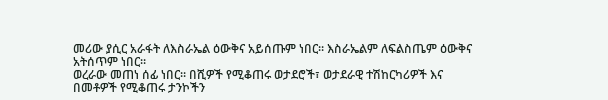መሪው ያሲር አራፋት ለእስራኤል ዕውቅና አይሰጡም ነበር። እስራኤልም ለፍልስጤም ዕውቅና አትሰጥም ነበር።
ወረራው መጠነ ሰፊ ነበር። በሺዎች የሚቆጠሩ ወታደሮች፣ ወታደራዊ ተሽከርካሪዎች እና በመቶዎች የሚቆጠሩ ታንኮችን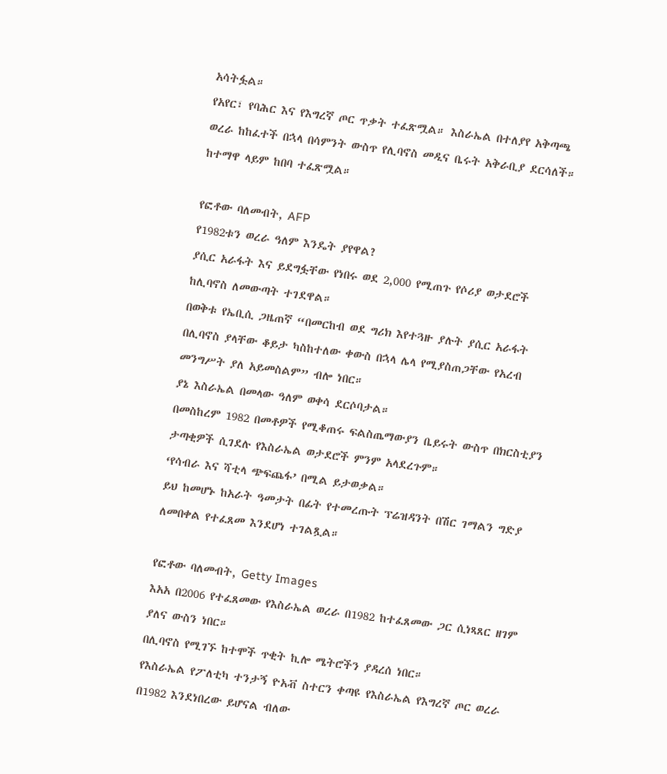አሳትፏል።
የአየር፣ የባሕር እና የእግረኛ ጦር ጥቃት ተፈጽሟል። እስራኤል በተለያየ አቅጣጫ ወረራ ከከፈተች በኋላ በሳምንት ውስጥ የሊባኖስ መዲና ቤሩት አቅራቢያ ደርሳለች። ከተማዋ ላይም ከበባ ተፈጽሟል።

የፎቶው ባለመብት, AFP
የ1982ቱን ወረራ ዓለም እንዴት ያየዋል?
ያሲር አራፋት እና ይደግፏቸው የነበሩ ወደ 2,000 የሚጠጉ የሶሪያ ወታደሮች ከሊባኖስ ለመውጣት ተገደዋል።
በወቅቱ የኤቢሲ ጋዜጠኛ “በመርከብ ወደ ግሪክ እየተጓዙ ያሉት ያሲር አራፋት በሊባኖስ ያላቸው ቆይታ ካስከተለው ቀውስ በኋላ ሌላ የሚያስጠጋቸው የአረብ መንግሥት ያለ አይመስልም” ብሎ ነበር።
ያኔ እስራኤል በመላው ዓለም ወቀሳ ደርሶባታል።
በመስከረም 1982 በመቶዎች የሚቆጠሩ ፍልስጤማውያን ቤይሩት ውስጥ በክርስቲያን ታጣቂዎች ሲገደሉ የእስራኤል ወታደሮች ምንም አላደረጉም።
‘የሳብራ እና ሻቲላ ጭፍጨፋ’ በሚል ይታወቃል።
ይህ ከመሆኑ ከአራት ዓመታት በፊት የተመረጡት ፕሬዝዳንት በሽር ገማልን ግድያ ለመበቀል የተፈጸመ እንደሆነ ተገልጿል።

የፎቶው ባለመብት, Getty Images
እአአ በ2006 የተፈጸመው የእስራኤል ወረራ በ1982 ከተፈጸመው ጋር ሲነጻጸር ዘገም ያለና ውስን ነበር።
በሊባኖስ የሚገኙ ከተሞች ጥቂት ኪሎ ሜትሮችን ያዳረሰ ነበር።
የእስራኤል የፖለቲካ ተንታኝ ዮአቭ ስተርን ቀጣዩ የእስራኤል የእግረኛ ጦር ወረራ በ1982 እንደነበረው ይሆናል ብለው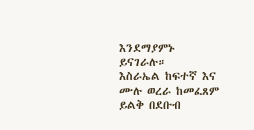እንደማያምኑ ይናገራሉ።
እስራኤል ከፍተኛ እና ሙሉ ወረራ ከመፈጸም ይልቅ በደቡብ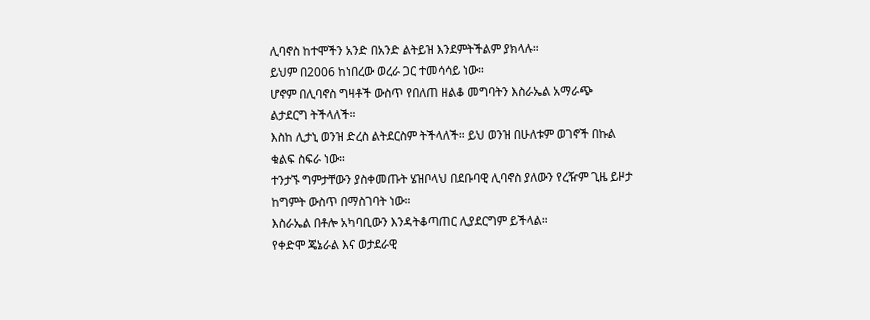ሊባኖስ ከተሞችን አንድ በአንድ ልትይዝ እንደምትችልም ያክላሉ።
ይህም በ2006 ከነበረው ወረራ ጋር ተመሳሳይ ነው።
ሆኖም በሊባኖስ ግዛቶች ውስጥ የበለጠ ዘልቆ መግባትን እስራኤል አማራጭ ልታደርግ ትችላለች።
እስከ ሊታኒ ወንዝ ድረስ ልትደርስም ትችላለች። ይህ ወንዝ በሁለቱም ወገኖች በኩል ቁልፍ ስፍራ ነው።
ተንታኙ ግምታቸውን ያስቀመጡት ሄዝቦላህ በደቡባዊ ሊባኖስ ያለውን የረዥም ጊዜ ይዞታ ከግምት ውስጥ በማስገባት ነው።
እስራኤል በቶሎ አካባቢውን እንዳትቆጣጠር ሊያደርግም ይችላል።
የቀድሞ ጄኔራል እና ወታደራዊ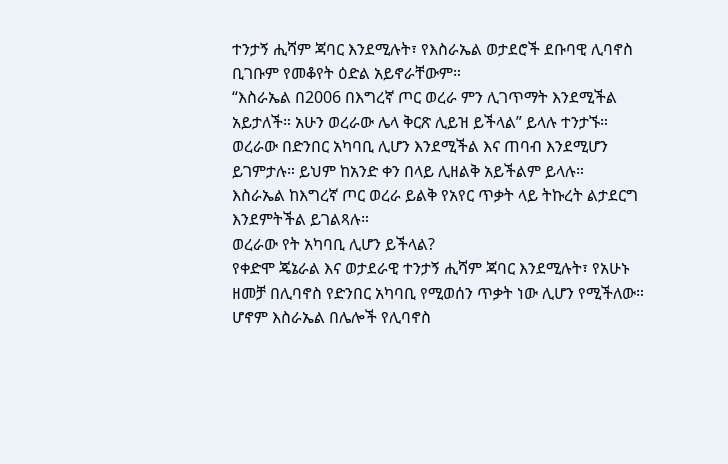ተንታኝ ሒሻም ጃባር እንደሚሉት፣ የእስራኤል ወታደሮች ደቡባዊ ሊባኖስ ቢገቡም የመቆየት ዕድል አይኖራቸውም።
“እስራኤል በ2006 በእግረኛ ጦር ወረራ ምን ሊገጥማት እንደሚችል አይታለች። አሁን ወረራው ሌላ ቅርጽ ሊይዝ ይችላል” ይላሉ ተንታኙ።
ወረራው በድንበር አካባቢ ሊሆን እንደሚችል እና ጠባብ እንደሚሆን ይገምታሉ። ይህም ከአንድ ቀን በላይ ሊዘልቅ አይችልም ይላሉ።
እስራኤል ከእግረኛ ጦር ወረራ ይልቅ የአየር ጥቃት ላይ ትኩረት ልታደርግ እንደምትችል ይገልጻሉ።
ወረራው የት አካባቢ ሊሆን ይችላል?
የቀድሞ ጄኔራል እና ወታደራዊ ተንታኝ ሒሻም ጃባር እንደሚሉት፣ የአሁኑ ዘመቻ በሊባኖስ የድንበር አካባቢ የሚወሰን ጥቃት ነው ሊሆን የሚችለው። ሆኖም እስራኤል በሌሎች የሊባኖስ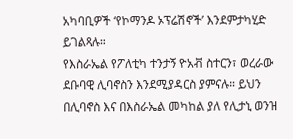አካባቢዎች ‘የኮማንዶ ኦፕሬሽኖች’ እንደምታካሂድ ይገልጻሉ።
የእስራኤል የፖለቲካ ተንታኝ ዮአቭ ስተርን፣ ወረራው ደቡባዊ ሊባኖስን እንደሚያዳርስ ያምናሉ። ይህን በሊባኖስ እና በእስራኤል መካከል ያለ የሊታኒ ወንዝ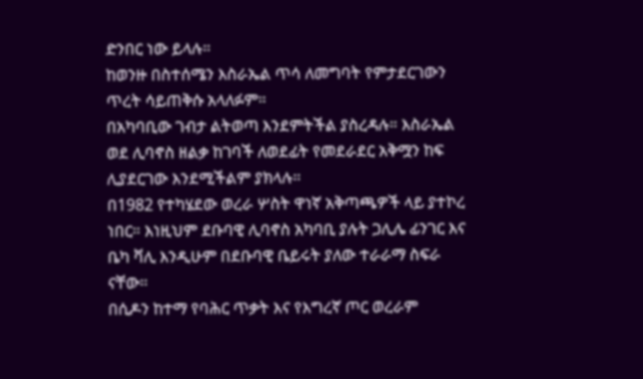ድንበር ነው ይላሉ።
ከወንዙ በስተሰሜን እስራኤል ጥሳ ለመግባት የምታደርገውን ጥረት ሳይጠቅሱ አላለፉም።
በአካባቢው ገብታ ልትወጣ እንደምትችል ያስረዳሉ። እስራኤል ወደ ሊባኖስ ዘልቃ ከገባች ለወደፊት የመደራደር አቅሟን ከፍ ሊያደርገው እንደሚችልም ያክላሉ።
በ1982 የተካሄደው ወረራ ሦስት ዋነኛ አቅጣጫዎች ላይ ያተኮረ ነበር። እነዚህም ደቡባዊ ሊባኖስ አካባቢ ያሉት ጋሊሌ ፊንገር እና ቤካ ቫሊ እንዲሁም በደቡባዊ ቤይሩት ያለው ተራራማ ስፍራ ናቸው።
በሲዶን ከተማ የባሕር ጥቃት እና የእግረኛ ጦር ወረራም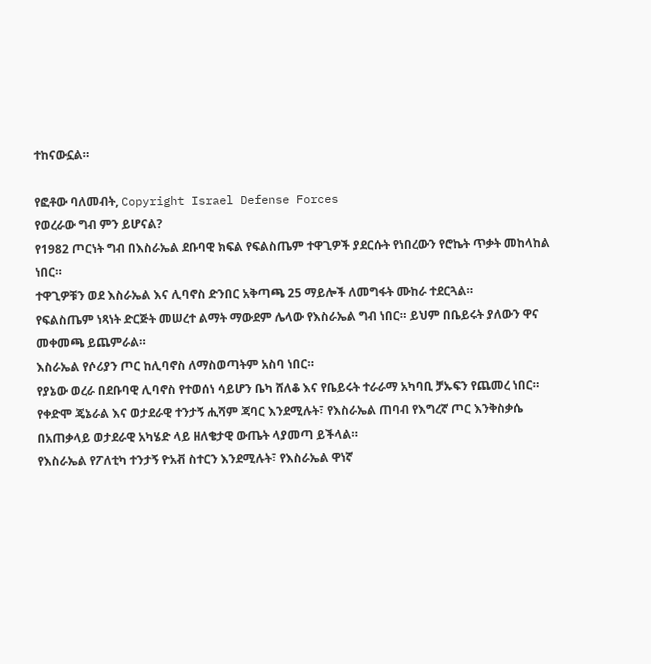ተከናውኗል።

የፎቶው ባለመብት, Copyright Israel Defense Forces
የወረራው ግብ ምን ይሆናል?
የ1982 ጦርነት ግብ በእስራኤል ደቡባዊ ክፍል የፍልስጤም ተዋጊዎች ያደርሱት የነበረውን የሮኬት ጥቃት መከላከል ነበር።
ተዋጊዎቹን ወደ እስራኤል እና ሊባኖስ ድንበር አቅጣጫ 25 ማይሎች ለመግፋት ሙከራ ተደርጓል።
የፍልስጤም ነጻነት ድርጅት መሠረተ ልማት ማውደም ሌላው የእስራኤል ግብ ነበር። ይህም በቤይሩት ያለውን ዋና መቀመጫ ይጨምራል።
እስራኤል የሶሪያን ጦር ከሊባኖስ ለማስወጣትም አስባ ነበር።
የያኔው ወረራ በደቡባዊ ሊባኖስ የተወሰነ ሳይሆን ቤካ ሸለቆ እና የቤይሩት ተራራማ አካባቢ ቻኡፍን የጨመረ ነበር።
የቀድሞ ጄኔራል እና ወታደራዊ ተንታኝ ሒሻም ጃባር እንደሚሉት፣ የእስራኤል ጠባብ የእግረኛ ጦር እንቅስቃሴ በአጠቃላይ ወታደራዊ አካሄድ ላይ ዘለቄታዊ ውጤት ላያመጣ ይችላል።
የእስራኤል የፖለቲካ ተንታኝ ዮአቭ ስተርን እንደሚሉት፣ የእስራኤል ዋነኛ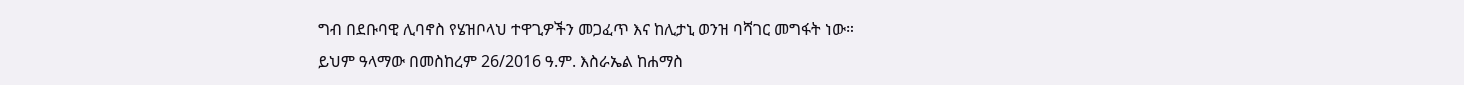ግብ በደቡባዊ ሊባኖስ የሄዝቦላህ ተዋጊዎችን መጋፈጥ እና ከሊታኒ ወንዝ ባሻገር መግፋት ነው።
ይህም ዓላማው በመስከረም 26/2016 ዓ.ም. እስራኤል ከሐማስ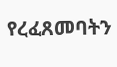የረፈጸመባትን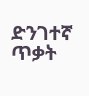ድንገተኛ ጥቃት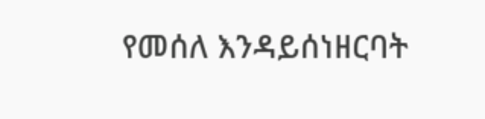የመሰለ እንዳይሰነዘርባት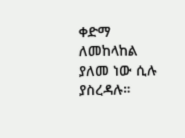ቀድማ ለመከላከል ያለመ ነው ሲሉ ያስረዳሉ።